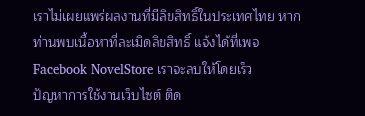เราไม่เผยแพร่ผลงานที่มีลิขสิทธิ์ในประเทศไทย หากท่านพบเนื้อหาที่ละเมิดลิขสิทธิ์ แจ้งได้ที่เพจ Facebook NovelStore เราจะลบให้โดยเร็ว
ปัญหาการใช้งานเว็บไซต์ ติด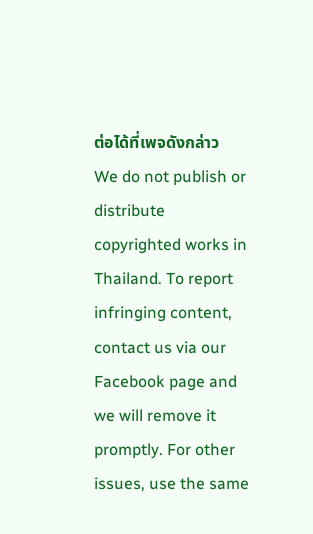ต่อได้ที่เพจดังกล่าว
We do not publish or distribute copyrighted works in Thailand. To report infringing content, contact us via our Facebook page and we will remove it promptly. For other issues, use the same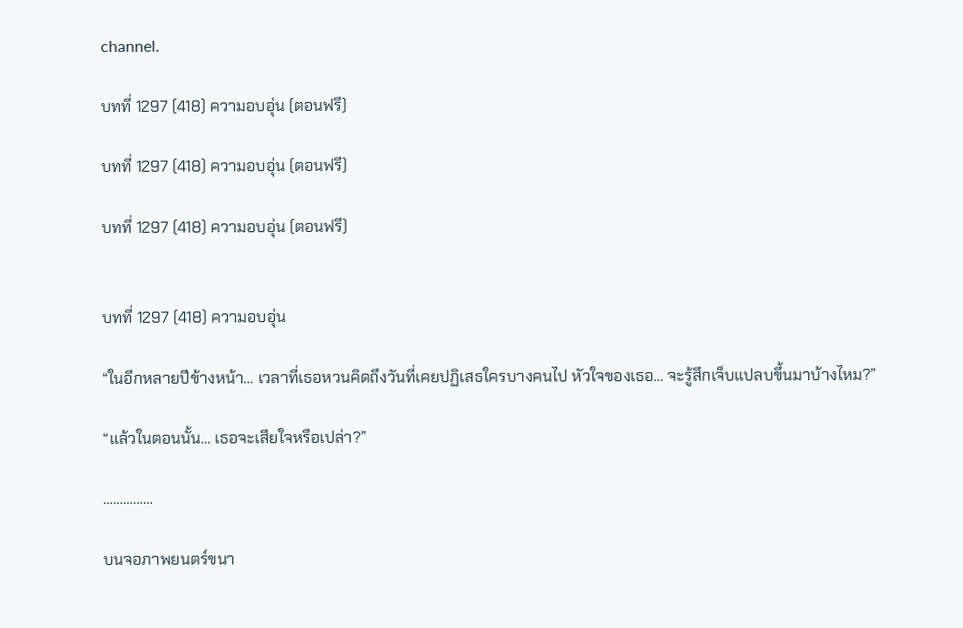channel.

บทที่ 1297 (418) ความอบอุ่น (ตอนฟรี)

บทที่ 1297 (418) ความอบอุ่น (ตอนฟรี)

บทที่ 1297 (418) ความอบอุ่น (ตอนฟรี)


บทที่ 1297 (418) ความอบอุ่น

“ในอีกหลายปีข้างหน้า… เวลาที่เธอหวนคิดถึงวันที่เคยปฏิเสธใครบางคนไป หัวใจของเธอ… จะรู้สึกเจ็บแปลบขึ้นมาบ้างไหม?”

“แล้วในตอนนั้น… เธอจะเสียใจหรือเปล่า?”

……………

บนจอภาพยนตร์ขนา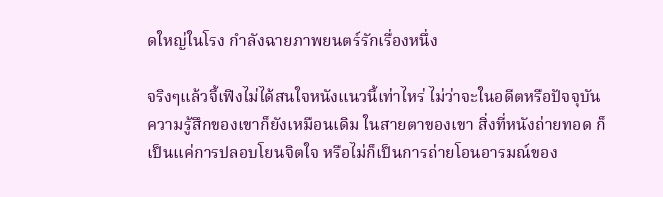ดใหญ่ในโรง กำลังฉายภาพยนตร์รักเรื่องหนึ่ง

จริงๆแล้วจี้เฟิงไม่ได้สนใจหนังแนวนี้เท่าไหร่ ไม่ว่าจะในอดีตหรือปัจจุบัน ความรู้สึกของเขาก็ยังเหมือนเดิม ในสายตาของเขา สิ่งที่หนังถ่ายทอด ก็เป็นแค่การปลอบโยนจิตใจ หรือไม่ก็เป็นการถ่ายโอนอารมณ์ของ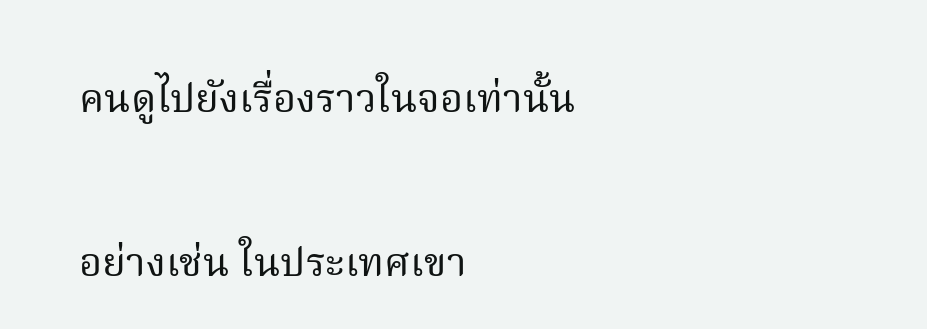คนดูไปยังเรื่องราวในจอเท่านั้น

อย่างเช่น ในประเทศเขา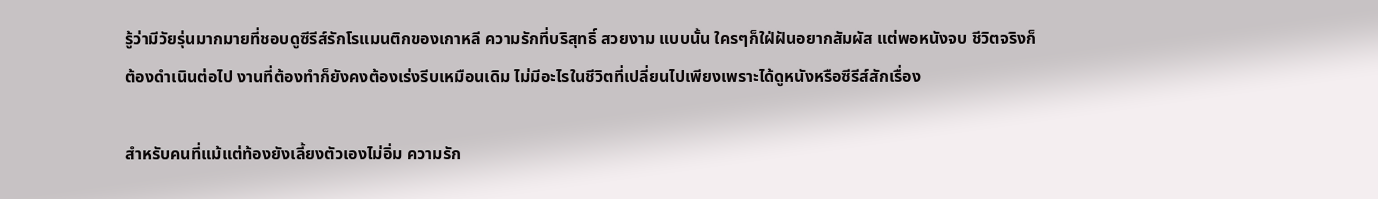รู้ว่ามีวัยรุ่นมากมายที่ชอบดูซีรีส์รักโรแมนติกของเกาหลี ความรักที่บริสุทธิ์ สวยงาม แบบนั้น ใครๆก็ใฝ่ฝันอยากสัมผัส แต่พอหนังจบ ชีวิตจริงก็ต้องดำเนินต่อไป งานที่ต้องทำก็ยังคงต้องเร่งรีบเหมือนเดิม ไม่มีอะไรในชีวิตที่เปลี่ยนไปเพียงเพราะได้ดูหนังหรือซีรีส์สักเรื่อง

สำหรับคนที่แม้แต่ท้องยังเลี้ยงตัวเองไม่อิ่ม ความรัก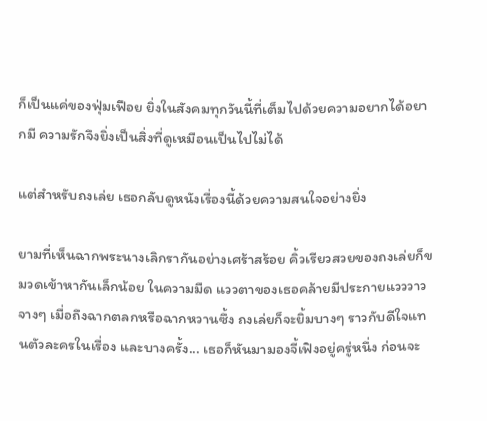ก็เป็นแค่ของฟุ่มเฟือย ยิ่งในสังคมทุกวันนี้ที่เต็มไปด้วยความอยากได้อยากมี ความรักจึงยิ่งเป็นสิ่งที่ดูเหมือนเป็นไปไม่ได้

แต่สำหรับถงเล่ย เธอกลับดูหนังเรื่องนี้ด้วยความสนใจอย่างยิ่ง

ยามที่เห็นฉากพระนางเลิกรากันอย่างเศร้าสร้อย คิ้วเรียวสวยของถงเล่ยก็ขมวดเข้าหากันเล็กน้อย ในความมืด แววตาของเธอคล้ายมีประกายแวววาวจางๆ เมื่อถึงฉากตลกหรือฉากหวานซึ้ง ถงเล่ยก็จะยิ้มบางๆ ราวกับดีใจแทนตัวละครในเรื่อง และบางครั้ง... เธอก็หันมามองจี้เฟิงอยู่ครู่หนึ่ง ก่อนจะ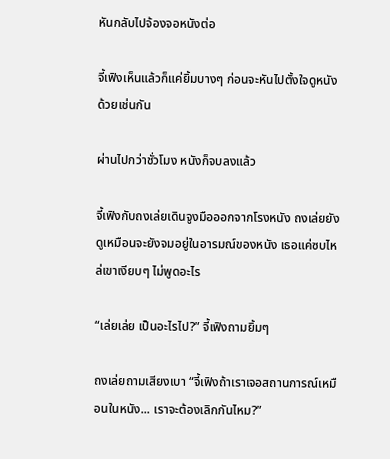หันกลับไปจ้องจอหนังต่อ

จี้เฟิงเห็นแล้วก็แค่ยิ้มบางๆ ก่อนจะหันไปตั้งใจดูหนังด้วยเช่นกัน

ผ่านไปกว่าชั่วโมง หนังก็จบลงแล้ว

จี้เฟิงกับถงเล่ยเดินจูงมือออกจากโรงหนัง ถงเล่ยยังดูเหมือนจะยังจมอยู่ในอารมณ์ของหนัง เธอแค่ซบไหล่เขาเงียบๆ ไม่พูดอะไร

“เล่ยเล่ย เป็นอะไรไป?” จี้เฟิงถามยิ้มๆ

ถงเล่ยถามเสียงเบา “จี้เฟิงถ้าเราเจอสถานการณ์เหมือนในหนัง... เราจะต้องเลิกกันไหม?”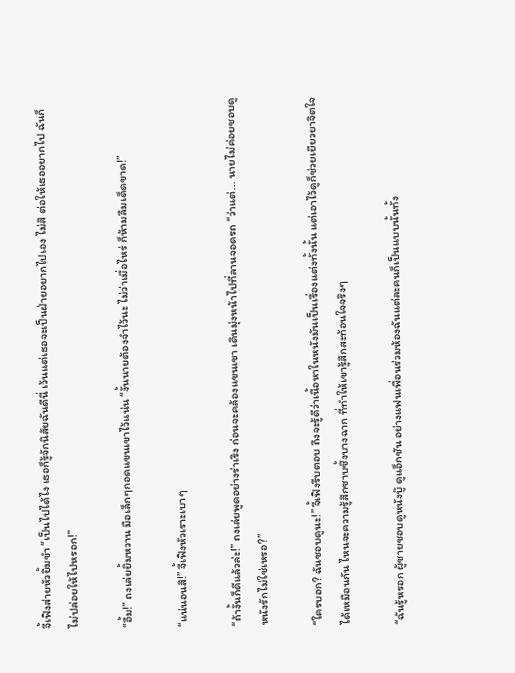จี้เฟิงส่ายหัวยิ้มขำ “เป็นไปได้ไง เธอก็รู้จักนิสัยฉันดีนี่ เว้นแต่เธอจะเป็นฝ่ายอยากไปเอง ไม่สิ ต่อให้เธออยากไป ฉันก็ไม่ปล่อยให้ไปหรอก!”

“อื้ม!” ถงเล่ยยิ้มหวาน มือเล็กๆกอดแขนเขาไว้แน่น “งั้นนายต้องจำไว้นะ ไม่ว่าเมื่อไหร่ ก็ห้ามลืมเด็ดขาด!”

“แน่นอนสิ!” จี้เฟิงหัวเราะเบาๆ

“ถ้างั้นก็ดีแล้วล่ะ!” ถงเล่ยพูดอย่างร่าเริง ก่อนจะคล้องแขนเขา เดินมุ่งหน้าไปที่ลานจอดรถ “ว่าแต่... นายไม่ค่อยชอบดูหนังรักไม่ใช่เหรอ?”

“ใครบอก? ฉันชอบดูนะ!” จี้เฟิงรีบตอบ ถึงจะรู้ดีว่าเนื้อหาในหนังมันเป็นเรื่องแต่งทั้งนั้น แต่เอาไว้ดูก็ช่วยเยียวยาจิตใจได้เหมือนกัน ไหนจะความรู้สึกซาบซึ้งบางฉาก ที่ทำให้เขารู้สึกสะท้อนใจจริงๆ

“ฉันรู้หรอก ผู้ชายชอบดูหนังบู๊ ดูแอ็กชัน อย่างแฟนเพื่อนร่วมห้องฉันแต่ละคนก็เป็นแบบนั้นทั้ง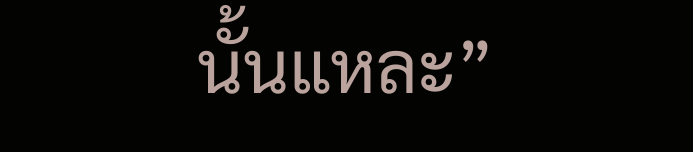นั้นแหละ”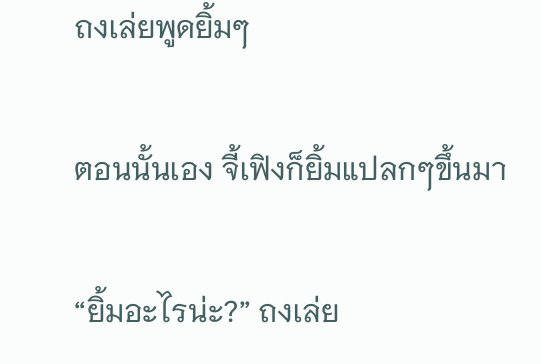ถงเล่ยพูดยิ้มๆ

ตอนนั้นเอง จี้เฟิงก็ยิ้มแปลกๆขึ้นมา

“ยิ้มอะไรน่ะ?” ถงเล่ย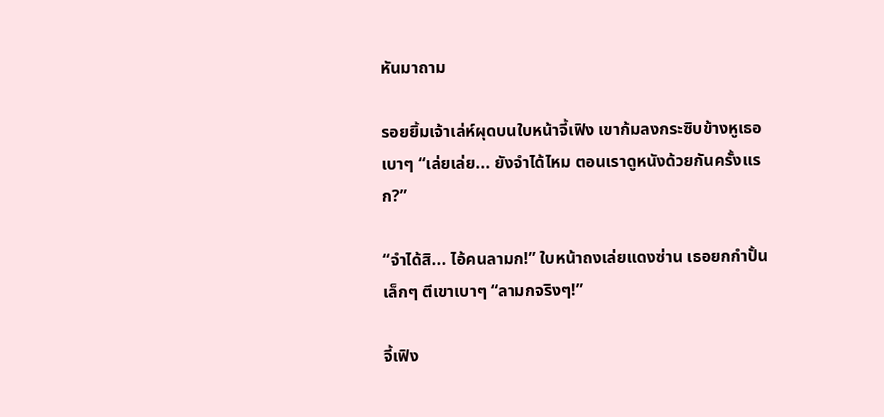หันมาถาม

รอยยิ้มเจ้าเล่ห์ผุดบนใบหน้าจี้เฟิง เขาก้มลงกระซิบข้างหูเธอเบาๆ “เล่ยเล่ย... ยังจำได้ไหม ตอนเราดูหนังด้วยกันครั้งแรก?”

“จำได้สิ... ไอ้คนลามก!” ใบหน้าถงเล่ยแดงซ่าน เธอยกกำปั้นเล็กๆ ตีเขาเบาๆ “ลามกจริงๆ!”

จี้เฟิง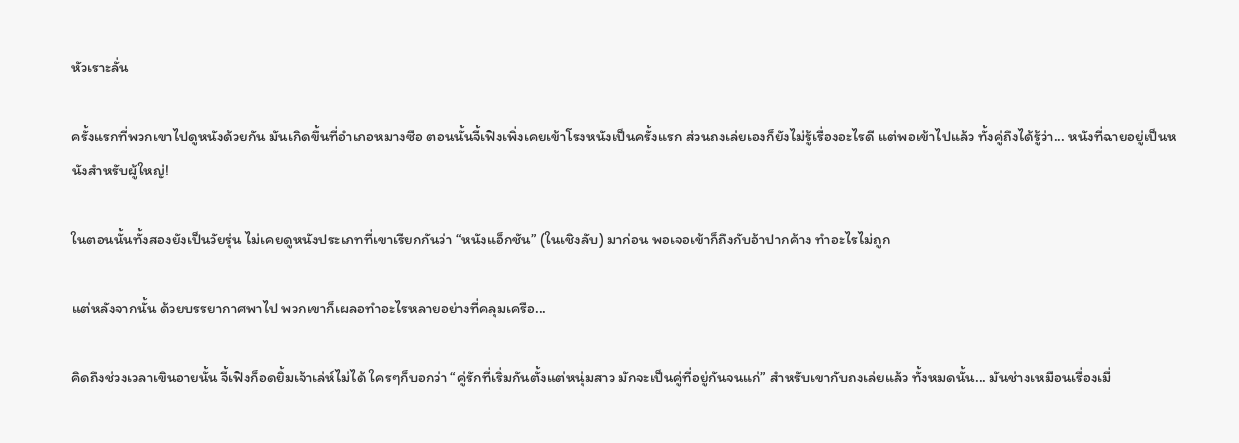หัวเราะลั่น

ครั้งแรกที่พวกเขาไปดูหนังด้วยกัน มันเกิดขึ้นที่อำเภอหมางซือ ตอนนั้นจี้เฟิงเพิ่งเคยเข้าโรงหนังเป็นครั้งแรก ส่วนถงเล่ยเองก็ยังไม่รู้เรื่องอะไรดี แต่พอเข้าไปแล้ว ทั้งคู่ถึงได้รู้ว่า... หนังที่ฉายอยู่เป็นหนังสำหรับผู้ใหญ่!

ในตอนนั้นทั้งสองยังเป็นวัยรุ่น ไม่เคยดูหนังประเภทที่เขาเรียกกันว่า “หนังแอ็กชัน” (ในเชิงลับ) มาก่อน พอเจอเข้าก็ถึงกับอ้าปากค้าง ทำอะไรไม่ถูก

แต่หลังจากนั้น ด้วยบรรยากาศพาไป พวกเขาก็เผลอทำอะไรหลายอย่างที่คลุมเครือ...

คิดถึงช่วงเวลาเขินอายนั้น จี้เฟิงก็อดยิ้มเจ้าเล่ห์ไม่ได้ ใครๆก็บอกว่า “คู่รักที่เริ่มกันตั้งแต่หนุ่มสาว มักจะเป็นคู่ที่อยู่กันจนแก่” สำหรับเขากับถงเล่ยแล้ว ทั้งหมดนั้น... มันช่างเหมือนเรื่องเมื่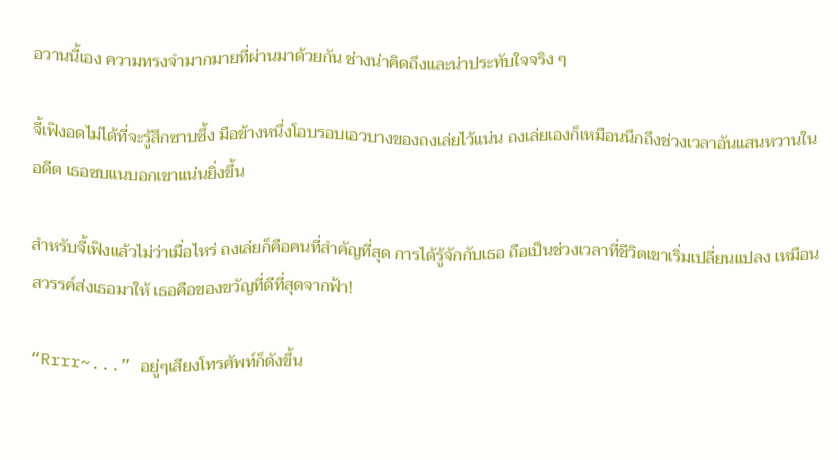อวานนี้เอง ความทรงจำมากมายที่ผ่านมาด้วยกัน ช่างน่าคิดถึงและน่าประทับใจจริง ๆ

จี้เฟิงอดไม่ได้ที่จะรู้สึกซาบซึ้ง มือข้างหนึ่งโอบรอบเอวบางของถงเล่ยไว้แน่น ถงเล่ยเองก็เหมือนนึกถึงช่วงเวลาอันแสนหวานในอดีต เธอซบแนบอกเขาแน่นยิ่งขึ้น

สำหรับจี้เฟิงแล้วไม่ว่าเมื่อไหร่ ถงเล่ยก็คือคนที่สำคัญที่สุด การได้รู้จักกับเธอ ถือเป็นช่วงเวลาที่ชีวิตเขาเริ่มเปลี่ยนแปลง เหมือนสวรรค์ส่งเธอมาให้ เธอคือของขวัญที่ดีที่สุดจากฟ้า!

“Rrrr~...” อยู่ๆเสียงโทรศัพท์ก็ดังขึ้น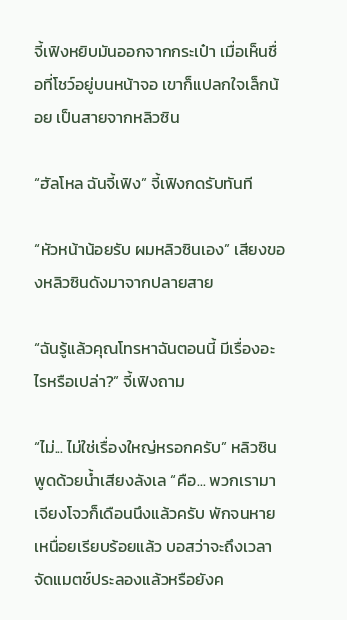จี้เฟิงหยิบมันออกจากกระเป๋า เมื่อเห็นชื่อที่โชว์อยู่บนหน้าจอ เขาก็แปลกใจเล็กน้อย เป็นสายจากหลิวซิน

“ฮัลโหล ฉันจี้เฟิง” จี้เฟิงกดรับทันที

“หัวหน้าน้อยรับ ผมหลิวซินเอง” เสียงของหลิวซินดังมาจากปลายสาย

“ฉันรู้แล้วคุณโทรหาฉันตอนนี้ มีเรื่องอะไรหรือเปล่า?” จี้เฟิงถาม

“ไม่... ไม่ใช่เรื่องใหญ่หรอกครับ” หลิวซินพูดด้วยน้ำเสียงลังเล “คือ... พวกเรามาเจียงโจวก็เดือนนึงแล้วครับ พักจนหายเหนื่อยเรียบร้อยแล้ว บอสว่าจะถึงเวลาจัดแมตช์ประลองแล้วหรือยังค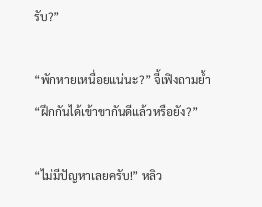รับ?”

“พักหายเหนื่อยแน่นะ?” จี้เฟิงถามย้ำ “ฝึกกันได้เข้าขากันดีแล้วหรือยัง?”

“ไม่มีปัญหาเลยครับ!” หลิว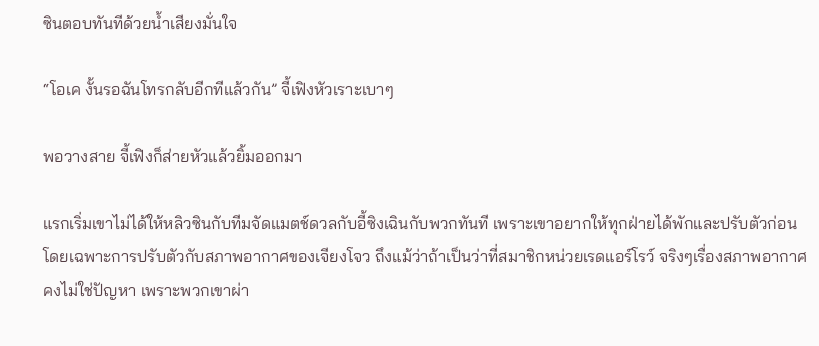ซินตอบทันทีด้วยน้ำเสียงมั่นใจ

“โอเค งั้นรอฉันโทรกลับอีกทีแล้วกัน” จี้เฟิงหัวเราะเบาๆ

พอวางสาย จี้เฟิงก็ส่ายหัวแล้วยิ้มออกมา

แรกเริ่มเขาไม่ได้ให้หลิวซินกับทีมจัดแมตช์ดวลกับอี้ซิงเฉินกับพวกทันที เพราะเขาอยากให้ทุกฝ่ายได้พักและปรับตัวก่อน โดยเฉพาะการปรับตัวกับสภาพอากาศของเจียงโจว ถึงแม้ว่าถ้าเป็นว่าที่สมาชิกหน่วยเรดแอร์โรว์ จริงๆเรื่องสภาพอากาศคงไม่ใช่ปัญหา เพราะพวกเขาผ่า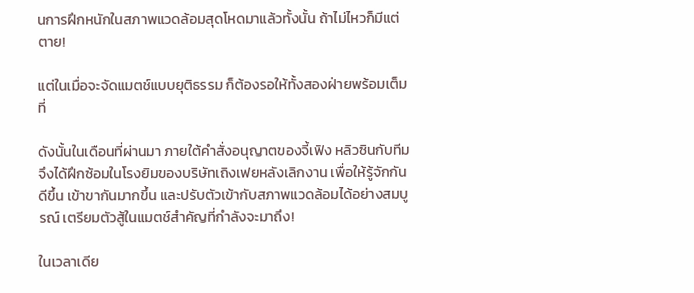นการฝึกหนักในสภาพแวดล้อมสุดโหดมาแล้วทั้งนั้น ถ้าไม่ไหวก็มีแต่ตาย!

แต่ในเมื่อจะจัดแมตช์แบบยุติธรรม ก็ต้องรอให้ทั้งสองฝ่ายพร้อมเต็มที่

ดังนั้นในเดือนที่ผ่านมา ภายใต้คำสั่งอนุญาตของจี้เฟิง หลิวซินกับทีมจึงได้ฝึกซ้อมในโรงยิมของบริษัทเถิงเฟยหลังเลิกงาน เพื่อให้รู้จักกันดีขึ้น เข้าขากันมากขึ้น และปรับตัวเข้ากับสภาพแวดล้อมได้อย่างสมบูรณ์ เตรียมตัวสู้ในแมตช์สำคัญที่กำลังจะมาถึง!

ในเวลาเดีย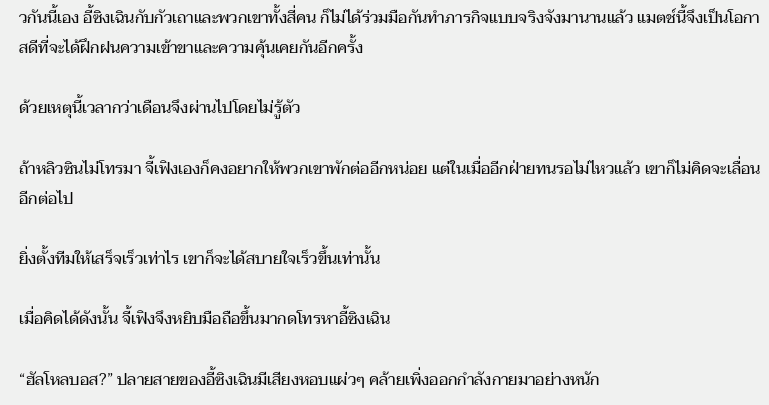วกันนี้เอง อี้ซิงเฉินกับกัวเถาและพวกเขาทั้งสี่คน ก็ไม่ได้ร่วมมือกันทำภารกิจแบบจริงจังมานานแล้ว แมตช์นี้จึงเป็นโอกาสดีที่จะได้ฝึกฝนความเข้าขาและความคุ้นเคยกันอีกครั้ง

ด้วยเหตุนี้เวลากว่าเดือนจึงผ่านไปโดยไม่รู้ตัว

ถ้าหลิวซินไม่โทรมา จี้เฟิงเองก็คงอยากให้พวกเขาพักต่ออีกหน่อย แต่ในเมื่ออีกฝ่ายทนรอไม่ไหวแล้ว เขาก็ไม่คิดจะเลื่อนอีกต่อไป

ยิ่งตั้งทีมให้เสร็จเร็วเท่าไร เขาก็จะได้สบายใจเร็วขึ้นเท่านั้น

เมื่อคิดได้ดังนั้น จี้เฟิงจึงหยิบมือถือขึ้นมากดโทรหาอี้ซิงเฉิน

“ฮัลโหลบอส?” ปลายสายของอี้ซิงเฉินมีเสียงหอบแผ่วๆ คล้ายเพิ่งออกกำลังกายมาอย่างหนัก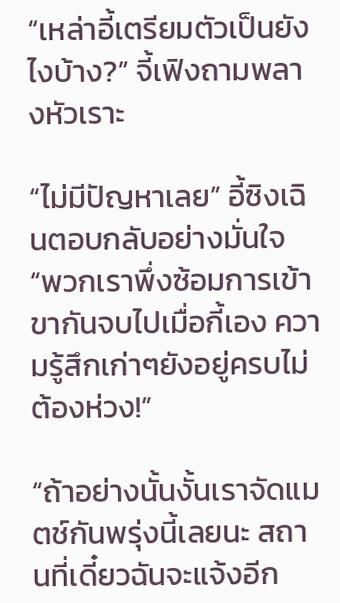“เหล่าอี้เตรียมตัวเป็นยังไงบ้าง?” จี้เฟิงถามพลางหัวเราะ

“ไม่มีปัญหาเลย” อี้ซิงเฉินตอบกลับอย่างมั่นใจ “พวกเราพึ่งซ้อมการเข้าขากันจบไปเมื่อกี้เอง ความรู้สึกเก่าๆยังอยู่ครบไม่ต้องห่วง!”

“ถ้าอย่างนั้นงั้นเราจัดแมตช์กันพรุ่งนี้เลยนะ สถานที่เดี๋ยวฉันจะแจ้งอีก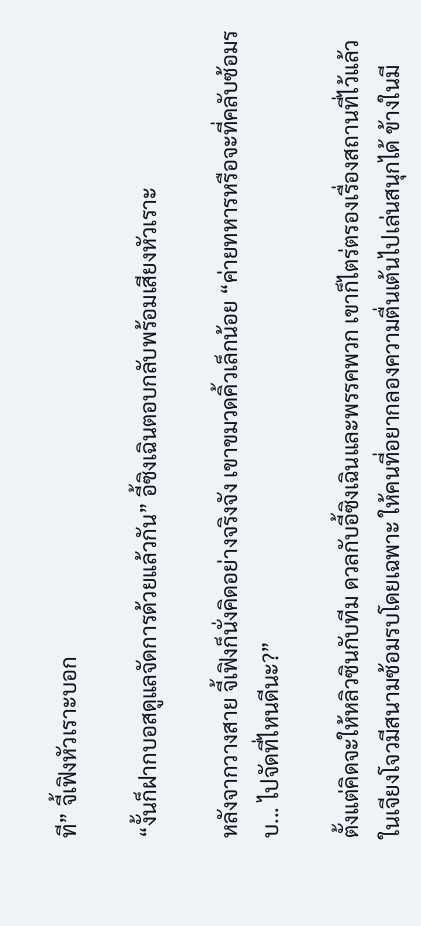ที” จี้เฟิงหัวเราะบอก

“งั้นก็ฝากบอสดูแลจัดการด้วยแล้วกัน” อี้ซิงเฉินตอบกลับพร้อมเสียงหัวเราะ

หลังจากวางสาย จี้เฟิงก็นั่งคิดอย่างจริงจัง เขาขมวดคิ้วเล็กน้อย “ค่ายทหารหรือจะที่คลับซ้อมรบ... ไปจัดที่ไหนดีนะ?”

ตั้งแต่คิดจะให้หลิวซินกับทีม ดวลกับอี้ซิงเฉินและพรรคพวก เขาก็ไตร่ตรองเรื่องสถานที่ไว้แล้ว ในเจียงโจวมีสนามซ้อมรบโดยเฉพาะ ให้คนที่อยากลองความตื่นเต้นไปเล่นสนุกได้ ข้างในมี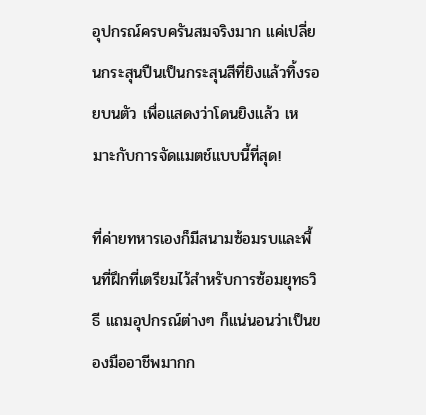อุปกรณ์ครบครันสมจริงมาก แค่เปลี่ยนกระสุนปืนเป็นกระสุนสีที่ยิงแล้วทิ้งรอยบนตัว เพื่อแสดงว่าโดนยิงแล้ว เหมาะกับการจัดแมตช์แบบนี้ที่สุด!

ที่ค่ายทหารเองก็มีสนามซ้อมรบและพื้นที่ฝึกที่เตรียมไว้สำหรับการซ้อมยุทธวิธี แถมอุปกรณ์ต่างๆ ก็แน่นอนว่าเป็นของมืออาชีพมากก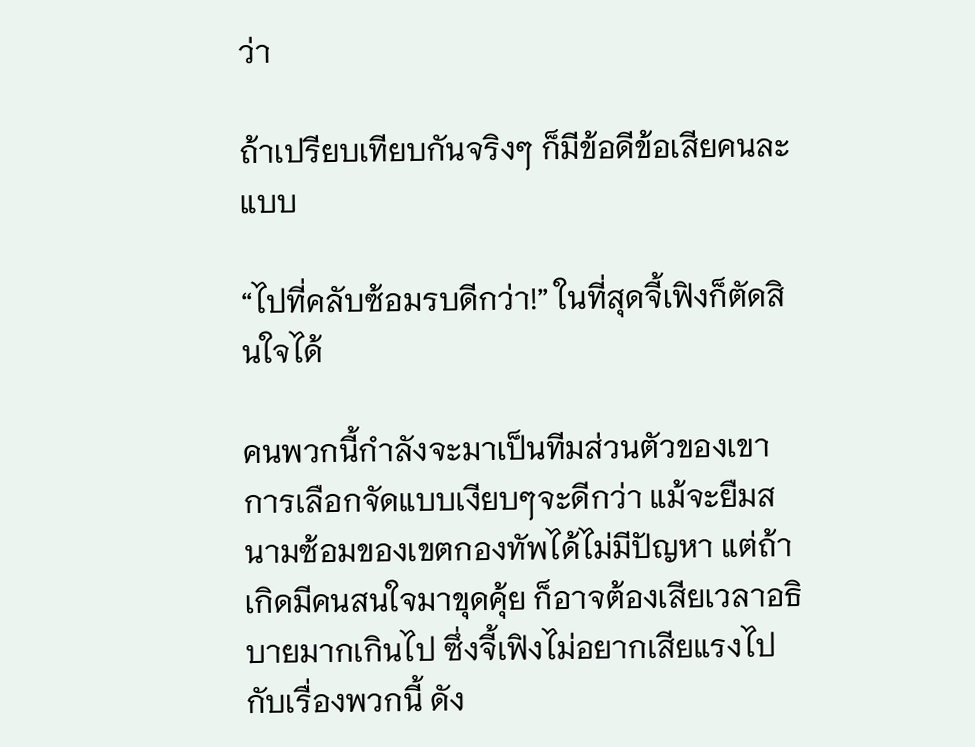ว่า

ถ้าเปรียบเทียบกันจริงๆ ก็มีข้อดีข้อเสียคนละแบบ

“ไปที่คลับซ้อมรบดีกว่า!” ในที่สุดจี้เฟิงก็ตัดสินใจได้

คนพวกนี้กำลังจะมาเป็นทีมส่วนตัวของเขา การเลือกจัดแบบเงียบๆจะดีกว่า แม้จะยืมสนามซ้อมของเขตกองทัพได้ไม่มีปัญหา แต่ถ้าเกิดมีคนสนใจมาขุดคุ้ย ก็อาจต้องเสียเวลาอธิบายมากเกินไป ซึ่งจี้เฟิงไม่อยากเสียแรงไปกับเรื่องพวกนี้ ดัง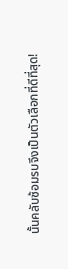นั้นคลับซ้อมรบจึงเป็นตัวเลือกที่ดีที่สุด!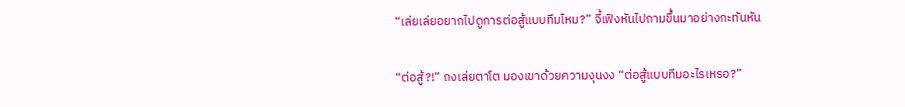“เล่ยเล่ยอยากไปดูการต่อสู้แบบทีมไหม?” จี้เฟิงหันไปถามขึ้นมาอย่างกะทันหัน

“ต่อสู้?!” ถงเล่ยตาโต มองเขาด้วยความงุนงง “ต่อสู้แบบทีมอะไรเหรอ?”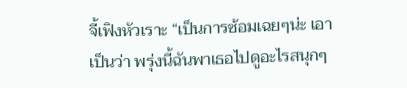จี้เฟิงหัวเราะ “เป็นการซ้อมเฉยๆน่ะ เอาเป็นว่า พรุ่งนี้ฉันพาเธอไปดูอะไรสนุกๆ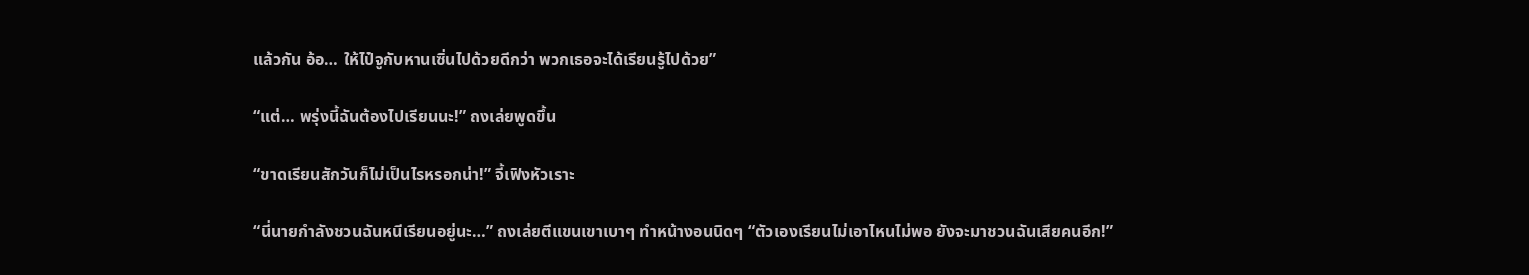แล้วกัน อ้อ… ให้ไป๋จูกับหานเซิ่นไปด้วยดีกว่า พวกเธอจะได้เรียนรู้ไปด้วย”

“แต่… พรุ่งนี้ฉันต้องไปเรียนนะ!” ถงเล่ยพูดขึ้น

“ขาดเรียนสักวันก็ไม่เป็นไรหรอกน่า!” จี้เฟิงหัวเราะ

“นี่นายกำลังชวนฉันหนีเรียนอยู่นะ…” ถงเล่ยตีแขนเขาเบาๆ ทำหน้างอนนิดๆ “ตัวเองเรียนไม่เอาไหนไม่พอ ยังจะมาชวนฉันเสียคนอีก!”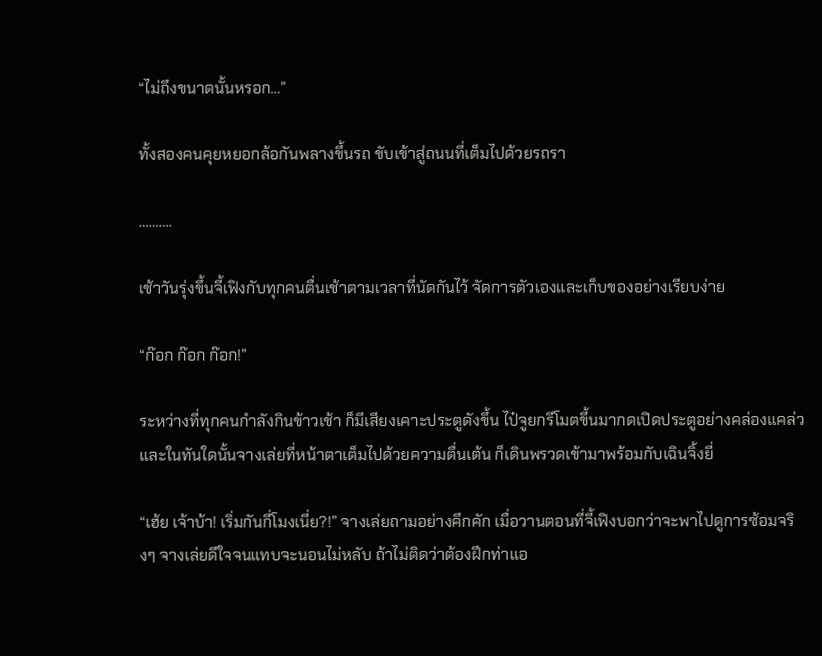“ไม่ถึงขนาดนั้นหรอก…”

ทั้งสองคนคุยหยอกล้อกันพลางขึ้นรถ ขับเข้าสู่ถนนที่เต็มไปด้วยรถรา

……….

เช้าวันรุ่งขึ้นจี้เฟิงกับทุกคนตื่นเช้าตามเวลาที่นัดกันไว้ จัดการตัวเองและเก็บของอย่างเรียบง่าย

“ก๊อก ก๊อก ก๊อก!”

ระหว่างที่ทุกคนกำลังกินข้าวเช้า ก็มีเสียงเคาะประตูดังขึ้น ไป๋จูยกรีโมตขึ้นมากดเปิดประตูอย่างคล่องแคล่ว และในทันใดนั้นจางเล่ยที่หน้าตาเต็มไปด้วยความตื่นเต้น ก็เดินพรวดเข้ามาพร้อมกับเฉินจิ้งยี่

“เฮ้ย เจ้าบ้า! เริ่มกันกี่โมงเนี่ย?!” จางเล่ยถามอย่างคึกคัก เมื่อวานตอนที่จี้เฟิงบอกว่าจะพาไปดูการซ้อมจริงๆ จางเล่ยดีใจจนแทบจะนอนไม่หลับ ถ้าไม่ติดว่าต้องฝึกท่าแอ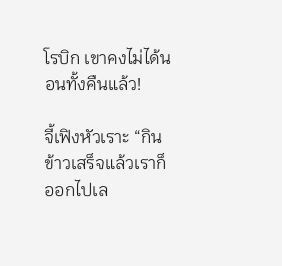โรบิก เขาคงไม่ได้นอนทั้งคืนแล้ว!

จี้เฟิงหัวเราะ “กินข้าวเสร็จแล้วเราก็ออกไปเล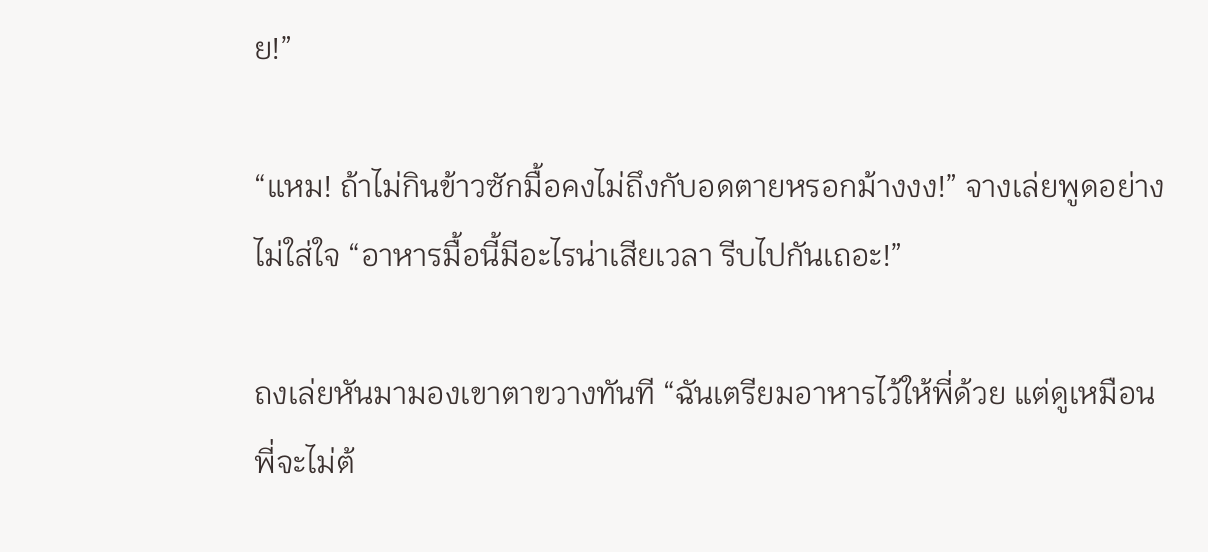ย!”

“แหม! ถ้าไม่กินข้าวซักมื้อคงไม่ถึงกับอดตายหรอกม้างงง!” จางเล่ยพูดอย่างไม่ใส่ใจ “อาหารมื้อนี้มีอะไรน่าเสียเวลา รีบไปกันเถอะ!”

ถงเล่ยหันมามองเขาตาขวางทันที “ฉันเตรียมอาหารไว้ให้พี่ด้วย แต่ดูเหมือนพี่จะไม่ต้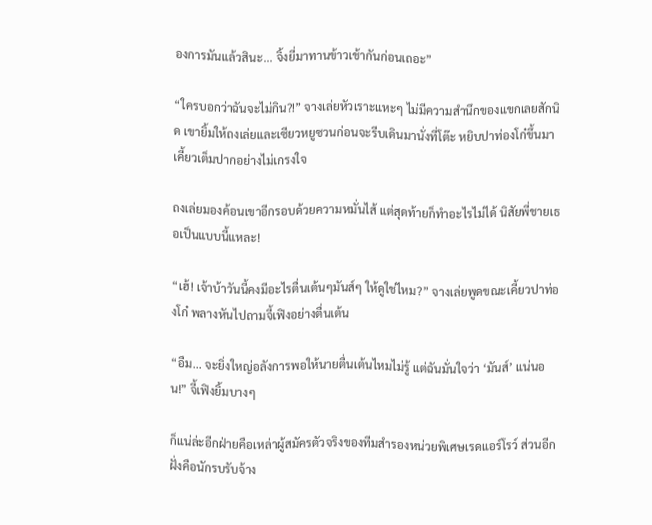องการมันแล้วสินะ... จิ้งยี่มาทานข้าวเช้ากันก่อนเถอะ”

“ใครบอกว่าฉันจะไม่กิน?!” จางเล่ยหัวเราะแหะๆ ไม่มีความสำนึกของแขกเลยสักนิด เขายิ้มให้ถงเล่ยและเซียวหยูซวนก่อนจะรีบเดินมานั่งที่โต๊ะ หยิบปาท่องโก๋ขึ้นมาเคี้ยวเต็มปากอย่างไม่เกรงใจ

ถงเล่ยมองค้อนเขาอีกรอบด้วยความหมั่นไส้ แต่สุดท้ายก็ทำอะไรไม่ได้ นิสัยพี่ชายเธอเป็นแบบนี้แหละ!

“เฮ้! เจ้าบ้าวันนี้คงมีอะไรตื่นเต้นๆมันส์ๆ ให้ดูใช่ไหม?” จางเล่ยพูดขณะเคี้ยวปาท่องโก๋ พลางหันไปถามจี้เฟิงอย่างตื่นเต้น

“อืม... จะยิ่งใหญ่อลังการพอให้นายตื่นเต้นไหมไม่รู้ แต่ฉันมั่นใจว่า ‘มันส์’ แน่นอน!” จี้เฟิงยิ้มบางๆ

ก็แน่ล่ะอีกฝ่ายคือเหล่าผู้สมัครตัวจริงของทีมสำรองหน่วยพิเศษเรดแอร์โรว์ ส่วนอีกฝั่งคือนักรบรับจ้าง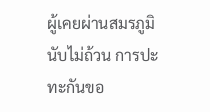ผู้เคยผ่านสมรภูมินับไม่ถ้วน การปะทะกันขอ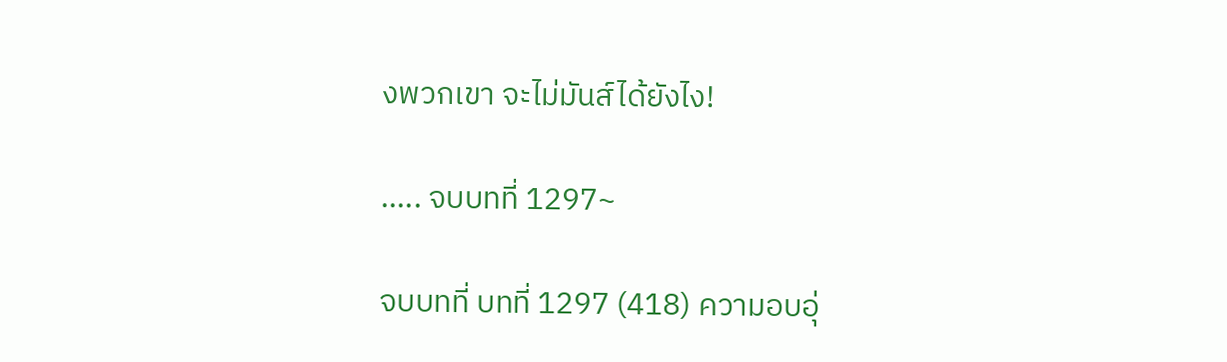งพวกเขา จะไม่มันส์ได้ยังไง!

..... จบบทที่ 1297~

จบบทที่ บทที่ 1297 (418) ความอบอุ่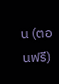น (ตอนฟรี)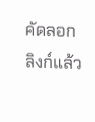คัดลอกลิงก์แล้ว